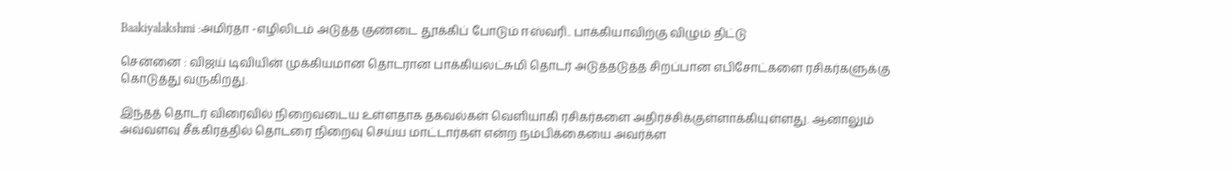Baakiyalakshmi :அமிர்தா -எழிலிடம் அடுத்த குண்டை தூக்கிப் போடும் ஈஸ்வரி.. பாக்கியாவிற்கு விழும் திட்டு

சென்னை : விஜய் டிவியின் முக்கியமான தொடரான பாக்கியலட்சுமி தொடர் அடுத்தடுத்த சிறப்பான எபிசோட்களை ரசிகர்களுக்கு கொடுத்து வருகிறது.

இந்தத் தொடர் விரைவில் நிறைவடைய உள்ளதாக தகவல்கள் வெளியாகி ரசிகர்களை அதிர்ச்சிக்குள்ளாக்கியுள்ளது. ஆனாலும் அவ்வளவு சீக்கிரத்தில் தொடரை நிறைவு செய்ய மாட்டார்கள் என்ற நம்பிக்கையை அவர்க்ள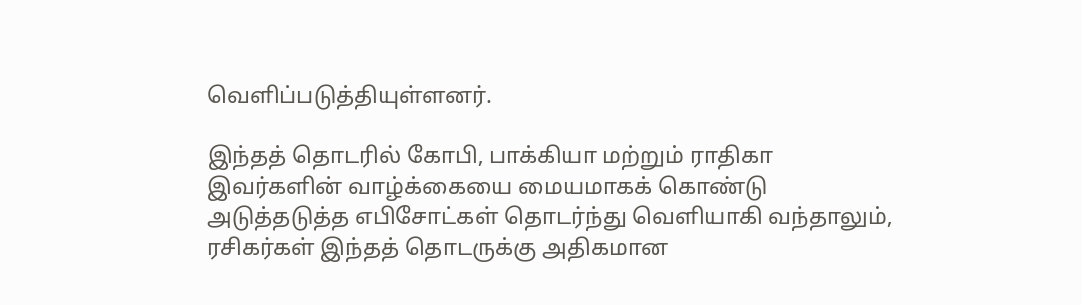வெளிப்படுத்தியுள்ளனர்.

இந்தத் தொடரில் கோபி, பாக்கியா மற்றும் ராதிகா இவர்களின் வாழ்க்கையை மையமாகக் கொண்டு அடுத்தடுத்த எபிசோட்கள் தொடர்ந்து வெளியாகி வந்தாலும், ரசிகர்கள் இந்தத் தொடருக்கு அதிகமான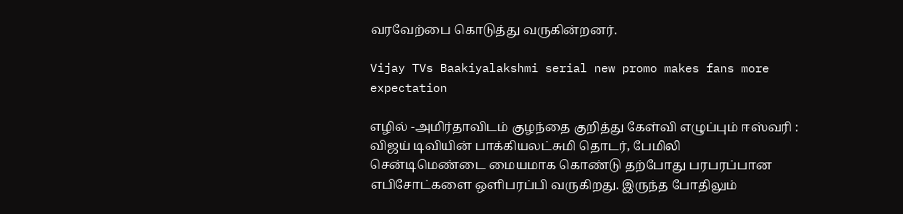வரவேற்பை கொடுத்து வருகின்றனர்.

Vijay TVs Baakiyalakshmi serial new promo makes fans more expectation

எழில் -அமிர்தாவிடம் குழந்தை குறித்து கேள்வி எழுப்பும் ஈஸ்வரி : விஜய் டிவியின் பாக்கியலட்சுமி தொடர், பேமிலி சென்டிமெண்டை மையமாக கொண்டு தற்போது பரபரப்பான எபிசோட்களை ஒளிபரப்பி வருகிறது. இருந்த போதிலும்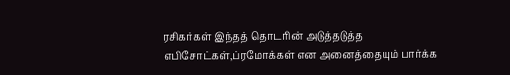ரசிகர்கள் இந்தத் தொடரின் அடுத்தடுத்த எபிசோட்கள்,ப்ரமோக்கள் என அனைத்தையும் பார்க்க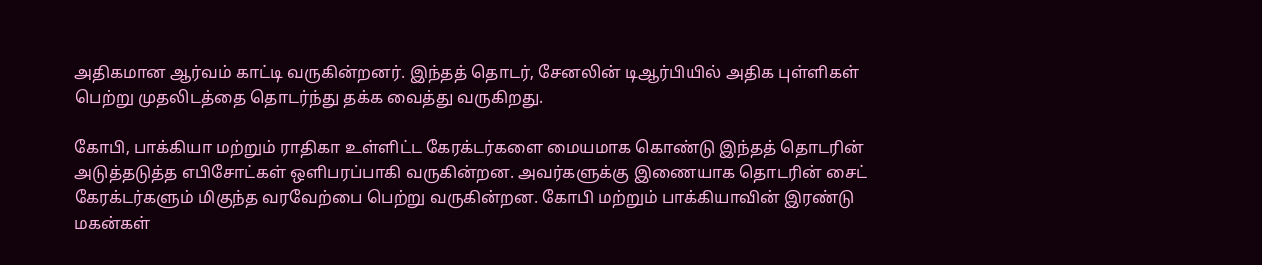அதிகமான ஆர்வம் காட்டி வருகின்றனர். இந்தத் தொடர், சேனலின் டிஆர்பியில் அதிக புள்ளிகள் பெற்று முதலிடத்தை தொடர்ந்து தக்க வைத்து வருகிறது.

கோபி, பாக்கியா மற்றும் ராதிகா உள்ளிட்ட கேரக்டர்களை மையமாக கொண்டு இந்தத் தொடரின் அடுத்தடுத்த எபிசோட்கள் ஒளிபரப்பாகி வருகின்றன. அவர்களுக்கு இணையாக தொடரின் சைட் கேரக்டர்களும் மிகுந்த வரவேற்பை பெற்று வருகின்றன. கோபி மற்றும் பாக்கியாவின் இரண்டு மகன்கள்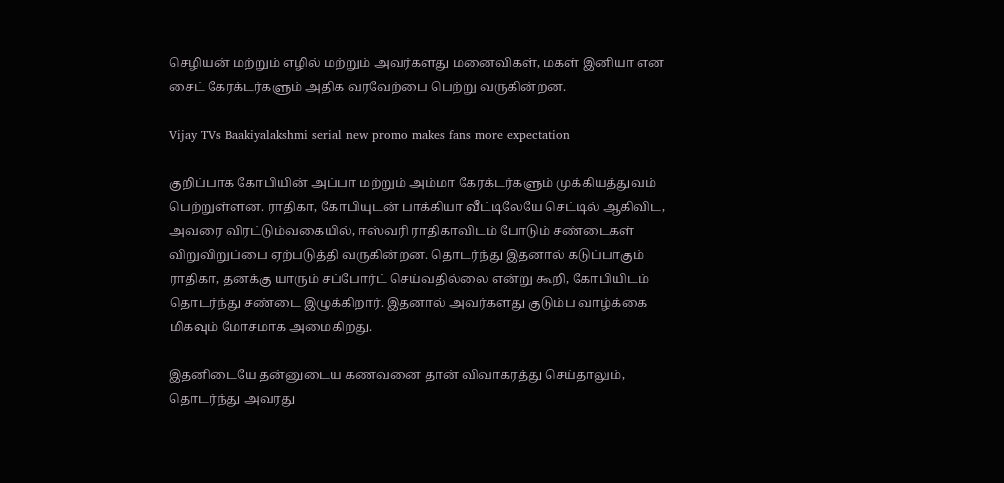செழியன் மற்றும் எழில் மற்றும் அவர்களது மனைவிகள், மகள் இனியா என சைட் கேரக்டர்களும் அதிக வரவேற்பை பெற்று வருகின்றன.

Vijay TVs Baakiyalakshmi serial new promo makes fans more expectation

குறிப்பாக கோபியின் அப்பா மற்றும் அம்மா கேரக்டர்களும் முக்கியத்துவம் பெற்றுள்ளன. ராதிகா, கோபியுடன் பாக்கியா வீட்டிலேயே செட்டில் ஆகிவிட, அவரை விரட்டும்வகையில், ஈஸ்வரி ராதிகாவிடம் போடும் சண்டைகள் விறுவிறுப்பை ஏற்படுத்தி வருகின்றன. தொடர்ந்து இதனால் கடுப்பாகும் ராதிகா, தனக்கு யாரும் சப்போர்ட் செய்வதில்லை என்று கூறி, கோபியிடம் தொடர்ந்து சண்டை இழுக்கிறார். இதனால் அவர்களது குடும்ப வாழ்க்கை மிகவும் மோசமாக அமைகிறது.

இதனிடையே தன்னுடைய கணவனை தான் விவாகரத்து செய்தாலும், தொடர்ந்து அவரது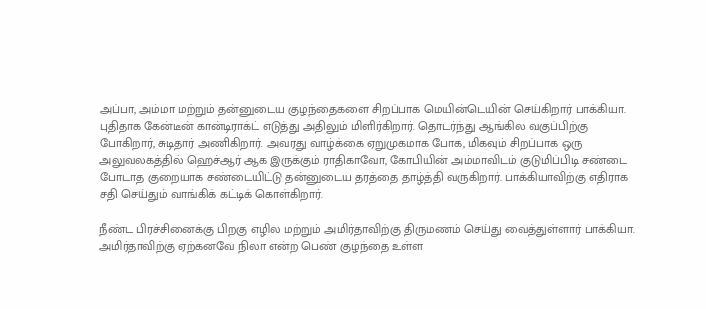அப்பா, அம்மா மற்றும் தன்னுடைய குழந்தைகளை சிறப்பாக மெயின்டெயின் செய்கிறார் பாக்கியா. புதிதாக கேன்டீன் கான்டிராக்ட் எடுத்து அதிலும் மிளிர்கிறார். தொடர்ந்து ஆங்கில வகுப்பிற்கு போகிறார், சுடிதார் அணிகிறார். அவரது வாழ்க்கை ஏறுமுகமாக போக, மிகவும் சிறப்பாக ஒரு அலுவலகத்தில் ஹெச்ஆர் ஆக இருக்கும் ராதிகாவோ, கோபியின் அம்மாவிடம் குடுமிப்பிடி சண்டை போடாத குறையாக சண்டையிட்டு தன்னுடைய தரத்தை தாழ்த்தி வருகிறார். பாக்கியாவிற்கு எதிராக சதி செய்தும் வாங்கிக் கட்டிக் கொள்கிறார்.

நீண்ட பிரச்சினைக்கு பிறகு எழில மற்றும் அமிர்தாவிற்கு திருமணம் செய்து வைத்துள்ளார் பாக்கியா. அமிர்தாவிற்கு ஏற்கனவே நிலா என்ற பெண் குழந்தை உள்ள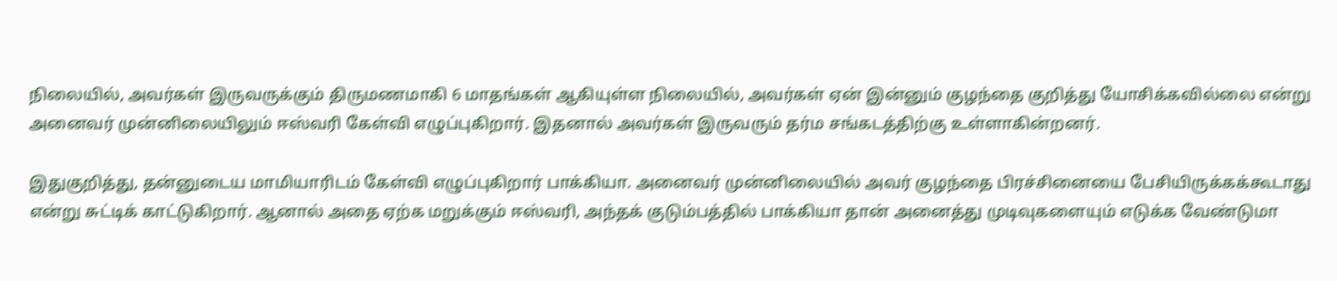நிலையில், அவர்கள் இருவருக்கும் திருமணமாகி 6 மாதங்கள் ஆகியுள்ள நிலையில், அவர்கள் ஏன் இன்னும் குழந்தை குறித்து யோசிக்கவில்லை என்று அனைவர் முன்னிலையிலும் ஈஸ்வரி கேள்வி எழுப்புகிறார். இதனால் அவர்கள் இருவரும் தர்ம சங்கடத்திற்கு உள்ளாகின்றனர்.

இதுகுறித்து, தன்னுடைய மாமியாரிடம் கேள்வி எழுப்புகிறார் பாக்கியா. அனைவர் முன்னிலையில் அவர் குழந்தை பிரச்சினையை பேசியிருக்கக்கூடாது என்று சுட்டிக் காட்டுகிறார். ஆனால் அதை ஏற்க மறுக்கும் ஈஸ்வரி, அந்தக் குடும்பத்தில் பாக்கியா தான் அனைத்து முடிவுகளையும் எடுக்க வேண்டுமா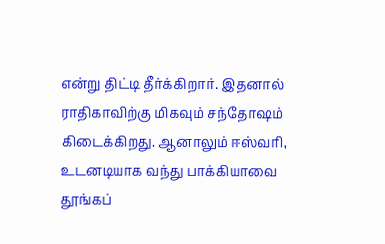என்று திட்டி தீர்க்கிறார். இதனால் ராதிகாவிற்கு மிகவும் சந்தோஷம் கிடைக்கிறது. ஆனாலும் ஈஸ்வரி, உடனடியாக வந்து பாக்கியாவை தூங்கப்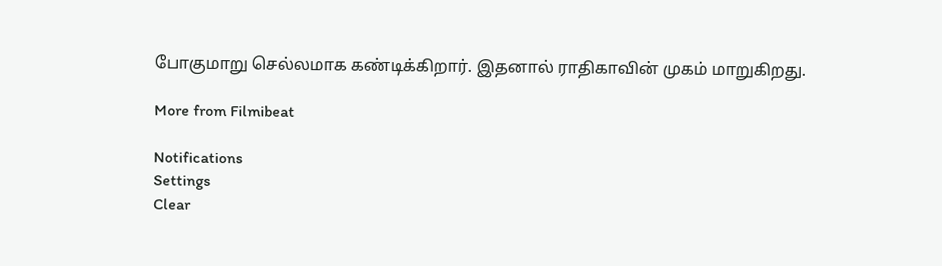போகுமாறு செல்லமாக கண்டிக்கிறார். இதனால் ராதிகாவின் முகம் மாறுகிறது.

More from Filmibeat

Notifications
Settings
Clear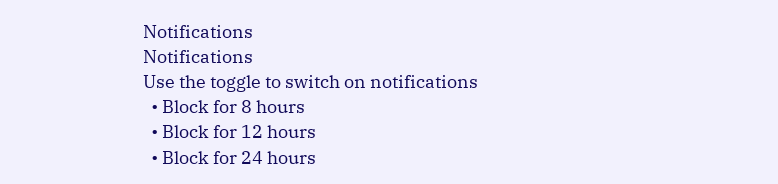Notifications
Notifications
Use the toggle to switch on notifications
  • Block for 8 hours
  • Block for 12 hours
  • Block for 24 hours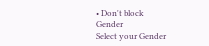• Don't block
Gender
Select your Gender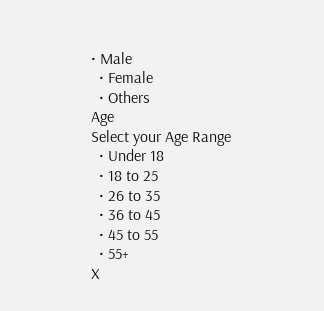• Male
  • Female
  • Others
Age
Select your Age Range
  • Under 18
  • 18 to 25
  • 26 to 35
  • 36 to 45
  • 45 to 55
  • 55+
X